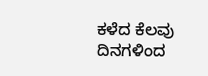ಕಳೆದ ಕೆಲವು ದಿನಗಳಿಂದ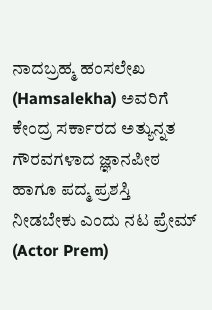ನಾದಬ್ರಹ್ಮ ಹಂಸಲೇಖ (Hamsalekha) ಅವರಿಗೆ ಕೇಂದ್ರ ಸರ್ಕಾರದ ಅತ್ಯುನ್ನತ ಗೌರವಗಳಾದ ಜ್ಞಾನಪೀಠ ಹಾಗೂ ಪದ್ಮ ಪ್ರಶಸ್ತಿ ನೀಡಬೇಕು ಎಂದು ನಟ ಪ್ರೇಮ್ (Actor Prem)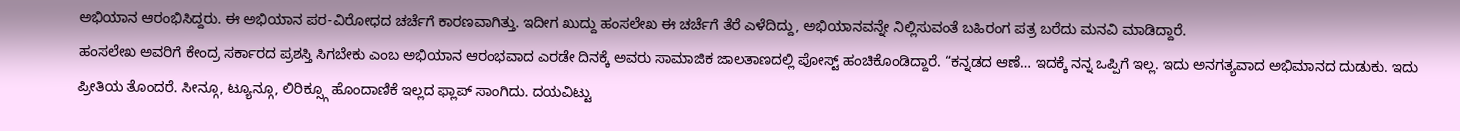ಅಭಿಯಾನ ಆರಂಭಿಸಿದ್ದರು. ಈ ಅಭಿಯಾನ ಪರ-ವಿರೋಧದ ಚರ್ಚೆಗೆ ಕಾರಣವಾಗಿತ್ತು. ಇದೀಗ ಖುದ್ದು ಹಂಸಲೇಖ ಈ ಚರ್ಚೆಗೆ ತೆರೆ ಎಳೆದಿದ್ದು, ಅಭಿಯಾನವನ್ನೇ ನಿಲ್ಲಿಸುವಂತೆ ಬಹಿರಂಗ ಪತ್ರ ಬರೆದು ಮನವಿ ಮಾಡಿದ್ದಾರೆ.
ಹಂಸಲೇಖ ಅವರಿಗೆ ಕೇಂದ್ರ ಸರ್ಕಾರದ ಪ್ರಶಸ್ತಿ ಸಿಗಬೇಕು ಎಂಬ ಅಭಿಯಾನ ಆರಂಭವಾದ ಎರಡೇ ದಿನಕ್ಕೆ ಅವರು ಸಾಮಾಜಿಕ ಜಾಲತಾಣದಲ್ಲಿ ಪೋಸ್ಟ್ ಹಂಚಿಕೊಂಡಿದ್ದಾರೆ. “ಕನ್ನಡದ ಆಣೆ… ಇದಕ್ಕೆ ನನ್ನ ಒಪ್ಪಿಗೆ ಇಲ್ಲ. ಇದು ಅನಗತ್ಯವಾದ ಅಭಿಮಾನದ ದುಡುಕು. ಇದು ಪ್ರೀತಿಯ ತೊಂದರೆ. ಸೀನ್ಗೂ, ಟ್ಯೂನ್ಗೂ, ಲಿರಿಕ್ಸ್ಗೂ ಹೊಂದಾಣಿಕೆ ಇಲ್ಲದ ಫ್ಲಾಪ್ ಸಾಂಗಿದು. ದಯವಿಟ್ಟು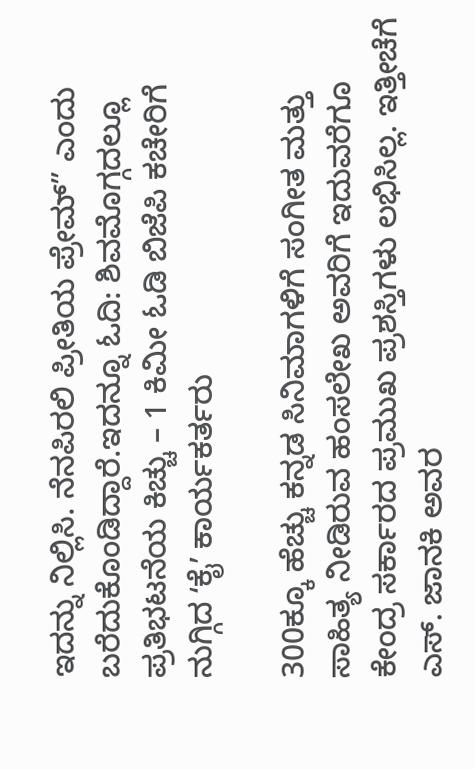ಇದನ್ನು ನಿಲ್ಲಿಸಿ. ನೆನಪಿರಲಿ ಪ್ರೀತಿಯ ಪ್ರೇಮ್” ಎಂದು ಬರೆದುಕೊಂಡಿದ್ದಾರೆ.ಇದನ್ನೂ ಓದಿ: ಶಿವಮೊಗ್ಗದಲ್ಲೂ ಪ್ರತಿಭಟನೆಯ ಕಿಚ್ಚು – 1 ಕಿಮೀ ಓಡಿ ಬಿಜೆಪಿ ಕಚೇರಿಗೆ ನುಗ್ಗಿದ ʻಕೈʼ ಕಾರ್ಯಕರ್ತರು

300ಕ್ಕೂ ಹೆಚ್ಚು ಕನ್ನಡ ಸಿನಿಮಾಗಳಿಗೆ ಸಂಗೀತ ಮತ್ತು ಸಾಹಿತ್ಯ ನೀಡಿರುವ ಹಂಸಲೇಖ ಅವರಿಗೆ ಇದುವರೆಗೂ ಕೇಂದ್ರ ಸರ್ಕಾರದ ಪ್ರಮುಖ ಪ್ರಶಸ್ತಿಗಳು ಲಭಿಸಿಲ್ಲ. ಇತ್ತೀಚೆಗೆ ಎಸ್. ಜಾನಕಿ ಅವರ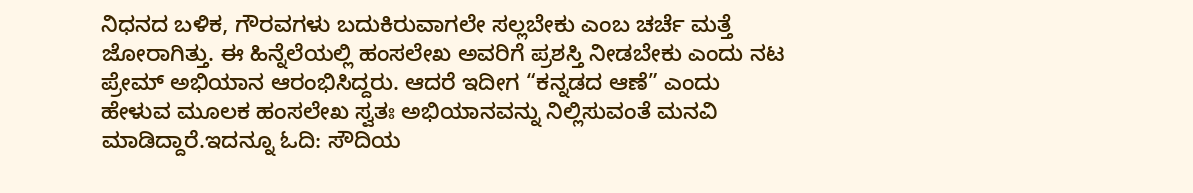ನಿಧನದ ಬಳಿಕ, ಗೌರವಗಳು ಬದುಕಿರುವಾಗಲೇ ಸಲ್ಲಬೇಕು ಎಂಬ ಚರ್ಚೆ ಮತ್ತೆ ಜೋರಾಗಿತ್ತು. ಈ ಹಿನ್ನೆಲೆಯಲ್ಲಿ ಹಂಸಲೇಖ ಅವರಿಗೆ ಪ್ರಶಸ್ತಿ ನೀಡಬೇಕು ಎಂದು ನಟ ಪ್ರೇಮ್ ಅಭಿಯಾನ ಆರಂಭಿಸಿದ್ದರು. ಆದರೆ ಇದೀಗ “ಕನ್ನಡದ ಆಣೆ” ಎಂದು ಹೇಳುವ ಮೂಲಕ ಹಂಸಲೇಖ ಸ್ವತಃ ಅಭಿಯಾನವನ್ನು ನಿಲ್ಲಿಸುವಂತೆ ಮನವಿ ಮಾಡಿದ್ದಾರೆ.ಇದನ್ನೂ ಓದಿ: ಸೌದಿಯ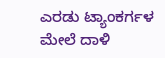ಎರಡು ಟ್ಯಾಂಕರ್ಗಳ ಮೇಲೆ ದಾಳಿ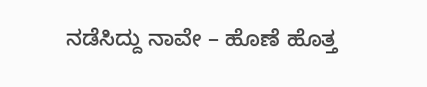ನಡೆಸಿದ್ದು ನಾವೇ – ಹೊಣೆ ಹೊತ್ತ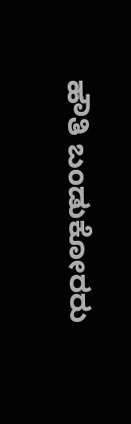ಹೌತಿ ಬಂಡುಕೋರರು